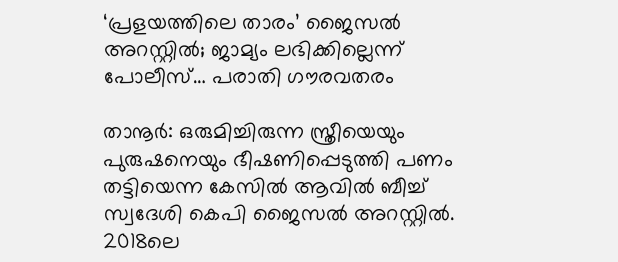‘പ്രളയത്തിലെ താരം’ ജൈസല്‍ അറസ്റ്റില്‍; ജാമ്യം ലഭിക്കില്ലെന്ന് പോലീസ്… പരാതി ഗൗരവതരം

താനൂര്‍: ഒരുമിച്ചിരുന്ന സ്ത്രീയെയും പുരുഷനെയും ഭീഷണിപ്പെടുത്തി പണം തട്ടിയെന്ന കേസില്‍ ആവില്‍ ബീച്ച് സ്വദേശി കെപി ജൈസല്‍ അറസ്റ്റില്‍. 2018ലെ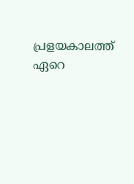പ്രളയകാലത്ത് ഏറെ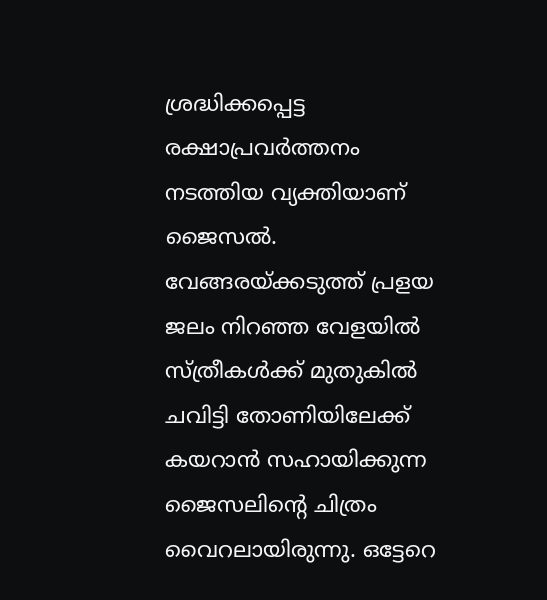ശ്രദ്ധിക്കപ്പെട്ട രക്ഷാപ്രവര്‍ത്തനം നടത്തിയ വ്യക്തിയാണ് ജൈസല്‍. വേങ്ങരയ്ക്കടുത്ത് പ്രളയ ജലം നിറഞ്ഞ വേളയില്‍ സ്ത്രീകള്‍ക്ക് മുതുകില്‍ ചവിട്ടി തോണിയിലേക്ക് കയറാന്‍ സഹായിക്കുന്ന ജൈസലിന്റെ ചിത്രം വൈറലായിരുന്നു. ഒട്ടേറെ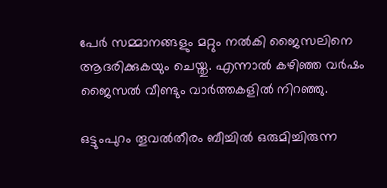പേര്‍ സമ്മാനങ്ങളും മറ്റും നല്‍കി ജൈസലിനെ ആദരിക്കുകയും ചെയ്തു. എന്നാല്‍ കഴിഞ്ഞ വര്‍ഷം ജൈസല്‍ വീണ്ടും വാര്‍ത്തകളില്‍ നിറഞ്ഞു.

ഒട്ടുംപുറം തൂവല്‍തീരം ബീച്ചില്‍ ഒരുമിച്ചിരുന്ന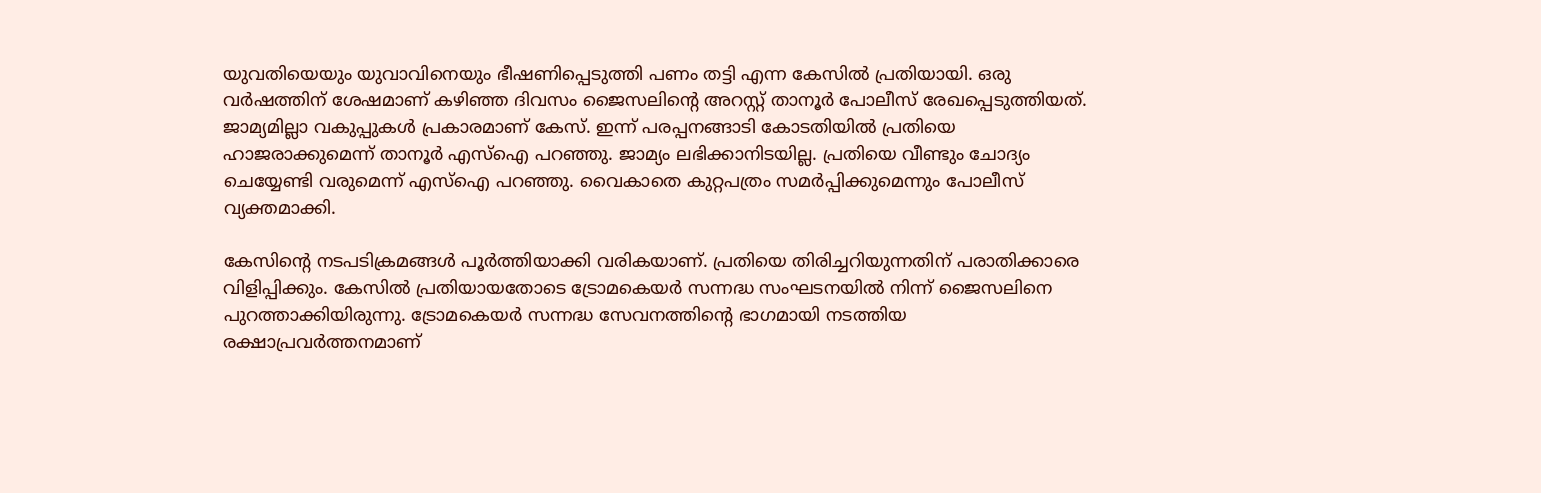യുവതിയെയും യുവാവിനെയും ഭീഷണിപ്പെടുത്തി പണം തട്ടി എന്ന കേസില്‍ പ്രതിയായി. ഒരു വര്‍ഷത്തിന് ശേഷമാണ് കഴിഞ്ഞ ദിവസം ജൈസലിന്റെ അറസ്റ്റ് താനൂര്‍ പോലീസ് രേഖപ്പെടുത്തിയത്. ജാമ്യമില്ലാ വകുപ്പുകള്‍ പ്രകാരമാണ് കേസ്. ഇന്ന് പരപ്പനങ്ങാടി കോടതിയില്‍ പ്രതിയെ ഹാജരാക്കുമെന്ന് താനൂര്‍ എസ്‌ഐ പറഞ്ഞു. ജാമ്യം ലഭിക്കാനിടയില്ല. പ്രതിയെ വീണ്ടും ചോദ്യം ചെയ്യേണ്ടി വരുമെന്ന് എസ്‌ഐ പറഞ്ഞു. വൈകാതെ കുറ്റപത്രം സമര്‍പ്പിക്കുമെന്നും പോലീസ് വ്യക്തമാക്കി.

കേസിന്റെ നടപടിക്രമങ്ങള്‍ പൂര്‍ത്തിയാക്കി വരികയാണ്. പ്രതിയെ തിരിച്ചറിയുന്നതിന് പരാതിക്കാരെ വിളിപ്പിക്കും. കേസില്‍ പ്രതിയായതോടെ ട്രോമകെയര്‍ സന്നദ്ധ സംഘടനയില്‍ നിന്ന് ജൈസലിനെ പുറത്താക്കിയിരുന്നു. ട്രോമകെയര്‍ സന്നദ്ധ സേവനത്തിന്റെ ഭാഗമായി നടത്തിയ രക്ഷാപ്രവര്‍ത്തനമാണ്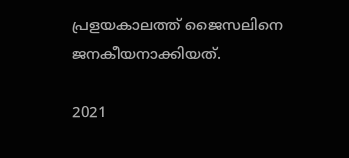പ്രളയകാലത്ത് ജൈസലിനെ ജനകീയനാക്കിയത്.

2021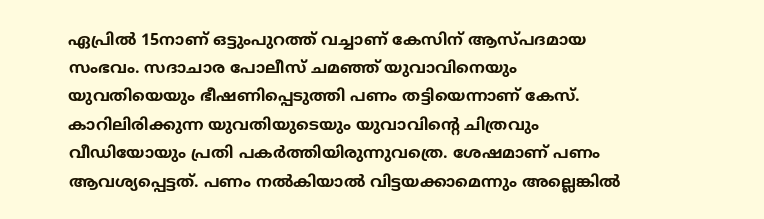ഏപ്രില്‍ 15നാണ് ഒട്ടുംപുറത്ത് വച്ചാണ് കേസിന് ആസ്പദമായ സംഭവം. സദാചാര പോലീസ് ചമഞ്ഞ് യുവാവിനെയും യുവതിയെയും ഭീഷണിപ്പെടുത്തി പണം തട്ടിയെന്നാണ് കേസ്. കാറിലിരിക്കുന്ന യുവതിയുടെയും യുവാവിന്റെ ചിത്രവും വീഡിയോയും പ്രതി പകര്‍ത്തിയിരുന്നുവത്രെ. ശേഷമാണ് പണം ആവശ്യപ്പെട്ടത്. പണം നല്‍കിയാല്‍ വിട്ടയക്കാമെന്നും അല്ലെങ്കില്‍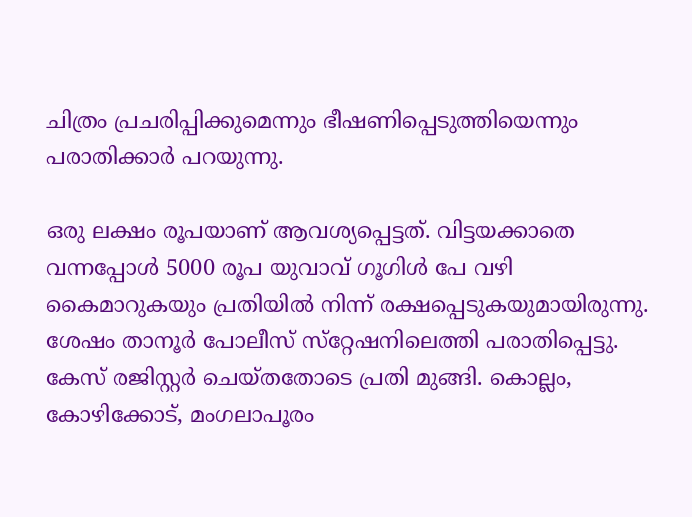ചിത്രം പ്രചരിപ്പിക്കുമെന്നും ഭീഷണിപ്പെടുത്തിയെന്നും പരാതിക്കാര്‍ പറയുന്നു.

ഒരു ലക്ഷം രൂപയാണ് ആവശ്യപ്പെട്ടത്. വിട്ടയക്കാതെ വന്നപ്പോള്‍ 5000 രൂപ യുവാവ് ഗൂഗിള്‍ പേ വഴി കൈമാറുകയും പ്രതിയില്‍ നിന്ന് രക്ഷപ്പെടുകയുമായിരുന്നു. ശേഷം താനൂര്‍ പോലീസ് സ്‌റ്റേഷനിലെത്തി പരാതിപ്പെട്ടു. കേസ് രജിസ്റ്റര്‍ ചെയ്തതോടെ പ്രതി മുങ്ങി. കൊല്ലം, കോഴിക്കോട്, മംഗലാപൂരം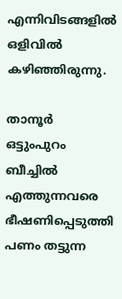എന്നിവിടങ്ങളില്‍ ഒളിവില്‍ കഴിഞ്ഞിരുന്നു.

താനൂര്‍ ഒട്ടുംപുറം ബീച്ചില്‍ എത്തുന്നവരെ ഭീഷണിപ്പെടുത്തി പണം തട്ടുന്ന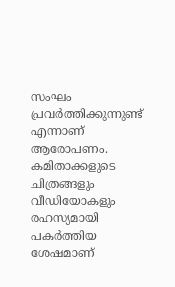സംഘം പ്രവര്‍ത്തിക്കുന്നുണ്ട് എന്നാണ് ആരോപണം. കമിതാക്കളുടെ ചിത്രങ്ങളും വീഡിയോകളും രഹസ്യമായി പകര്‍ത്തിയ ശേഷമാണ്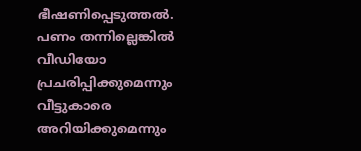ഭീഷണിപ്പെടുത്തല്‍. പണം തന്നില്ലെങ്കില്‍ വീഡിയോ പ്രചരിപ്പിക്കുമെന്നും വീട്ടുകാരെ അറിയിക്കുമെന്നും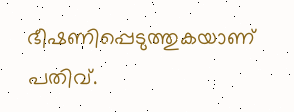ഭീഷണിപ്പെടുത്തുകയാണ് പതിവ്.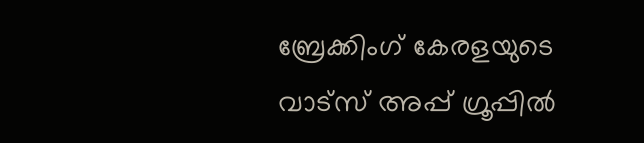ബ്രേക്കിംഗ് കേരളയുടെ വാട്സ് അപ്പ് ഗ്രൂപ്പിൽ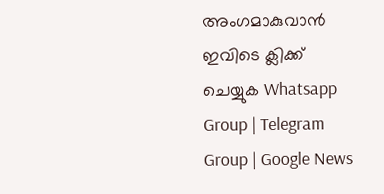അംഗമാകുവാൻ ഇവിടെ ക്ലിക്ക് ചെയ്യുക Whatsapp Group | Telegram Group | Google News